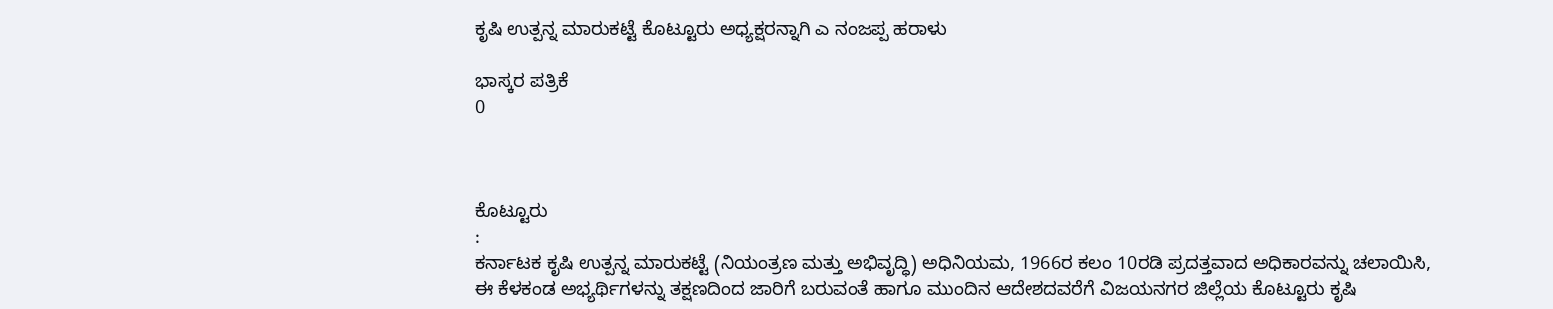ಕೃಷಿ ಉತ್ಪನ್ನ ಮಾರುಕಟ್ಟೆ ಕೊಟ್ಟೂರು ಅಧ್ಯಕ್ಷರನ್ನಾಗಿ ಎ ನಂಜಪ್ಪ ಹರಾಳು

ಭಾಸ್ಕರ ಪತ್ರಿಕೆ
0



ಕೊಟ್ಟೂರು
:
ಕರ್ನಾಟಕ ಕೃಷಿ ಉತ್ಪನ್ನ ಮಾರುಕಟ್ಟೆ (ನಿಯಂತ್ರಣ ಮತ್ತು ಅಭಿವೃದ್ಧಿ) ಅಧಿನಿಯಮ, 1966ರ ಕಲಂ 10ರಡಿ ಪ್ರದತ್ತವಾದ ಅಧಿಕಾರವನ್ನು ಚಲಾಯಿಸಿ, ಈ ಕೆಳಕಂಡ ಅಭ್ಯರ್ಥಿಗಳನ್ನು ತಕ್ಷಣದಿಂದ ಜಾರಿಗೆ ಬರುವಂತೆ ಹಾಗೂ ಮುಂದಿನ ಆದೇಶದವರೆಗೆ ವಿಜಯನಗರ ಜಿಲ್ಲೆಯ ಕೊಟ್ಟೂರು ಕೃಷಿ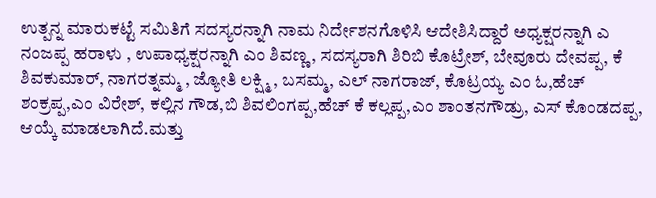ಉತ್ಪನ್ನ ಮಾರುಕಟ್ಟೆ ಸಮಿತಿಗೆ ಸದಸ್ಯರನ್ನಾಗಿ ನಾಮ ನಿರ್ದೇಶನಗೊಳಿಸಿ ಆದೇಶಿಸಿದ್ದಾರೆ ಅಧ್ಯಕ್ಷರನ್ನಾಗಿ ಎ ನಂಜಪ್ಪ ಹರಾಳು , ಉಪಾಧ್ಯಕ್ಷರನ್ನಾಗಿ ಎಂ ಶಿವಣ್ಣ, ಸದಸ್ಯರಾಗಿ ಶಿರಿಬಿ ಕೊಟ್ರೇಶ್, ಬೇವೂರು ದೇವಪ್ಪ, ಕೆ ಶಿವಕುಮಾರ್, ನಾಗರತ್ನಮ್ಮ , ಜ್ಯೋತಿ ಲಕ್ಷ್ಮಿ , ಬಸಮ್ಮ, ಎಲ್ ನಾಗರಾಜ್, ಕೊಟ್ರಯ್ಯ ಎಂ ಓ,ಹೆಚ್ ಶಂಕ್ರಪ್ಪ,ಎಂ ವಿರೇಶ್, ಕಲ್ಲಿನ ಗೌಡ,ಬಿ ಶಿವಲಿಂಗಪ್ಪ,ಹೆಚ್ ಕೆ ಕಲ್ಲಪ್ಪ,ಎಂ ಶಾಂತನಗೌಡ್ರು, ಎಸ್ ಕೊಂಡದಪ್ಪ, ಆಯ್ಕೆ ಮಾಡಲಾಗಿದೆ.ಮತ್ತು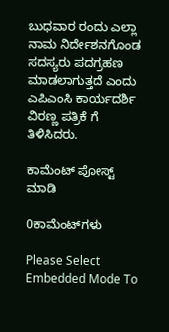ಬುಧವಾರ ರಂದು ಎಲ್ಲಾ ನಾಮ ನಿರ್ದೇಶನಗೊಂಡ ಸದಸ್ಯರು ಪದಗ್ರಹಣ ಮಾಡಲಾಗುತ್ತದೆ ಎಂದು ಎಪಿಎಂಸಿ ಕಾರ್ಯದರ್ಶಿ ವಿರಣ್ಣ ಪತ್ರಿಕೆ ಗೆ ತಿಳಿಸಿದರು.

ಕಾಮೆಂಟ್‌‌ ಪೋಸ್ಟ್‌ ಮಾಡಿ

0ಕಾಮೆಂಟ್‌ಗಳು

Please Select Embedded Mode To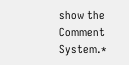show the Comment System.*